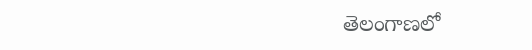తెలంగాణలో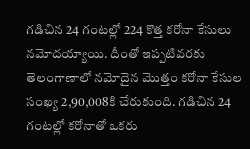గడిచిన 24 గంటల్లో 224 కొత్త కరోనా కేసులు నమోదయ్యాయి. దీంతో ఇప్పటివరకు తెలంగాణాలో నమోదైన మొత్తం కరోనా కేసుల సంఖ్య 2,90,008కి చేరుకుంది. గడిచిన 24 గంటల్లో కరోనాతో ఒకరు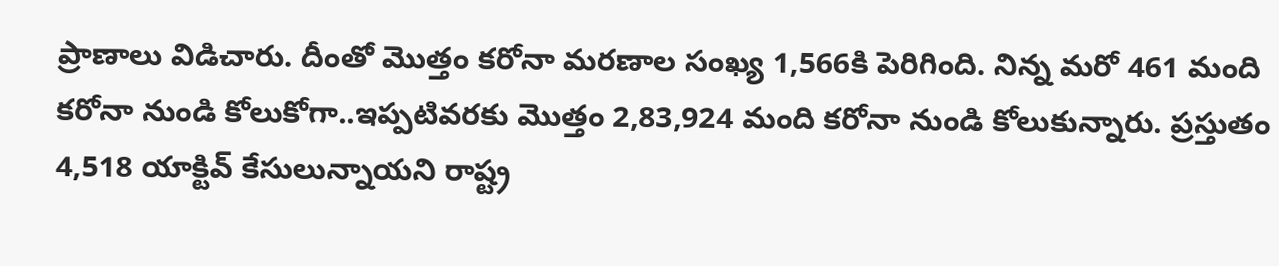ప్రాణాలు విడిచారు. దీంతో మొత్తం కరోనా మరణాల సంఖ్య 1,566కి పెరిగింది. నిన్న మరో 461 మంది కరోనా నుండి కోలుకోగా..ఇప్పటివరకు మొత్తం 2,83,924 మంది కరోనా నుండి కోలుకున్నారు. ప్రస్తుతం 4,518 యాక్టివ్ కేసులున్నాయని రాష్ట్ర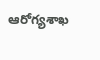ఆరోగ్యశాఖ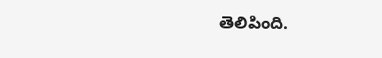తెలిపింది.